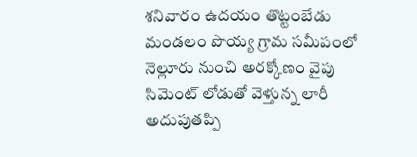శనివారం ఉదయం తొట్టంబేడు మండలం పొయ్య గ్రామ సమీపంలో నెల్లూరు నుంచి అరక్కోణం వైపు సిమెంట్ లోడుతో వెళ్తున్న లారీ అదుపుతప్పి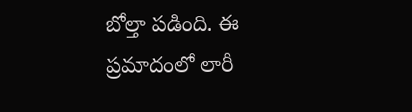బోల్తా పడింది. ఈ ప్రమాదంలో లారీ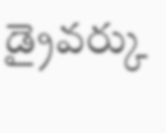డ్రైవర్కు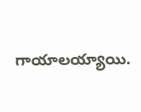గాయాలయ్యాయి.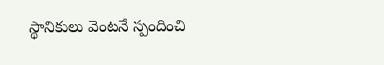స్థానికులు వెంటనే స్పందించి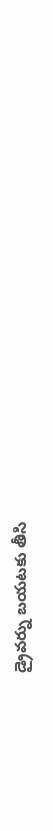డ్రైవర్ను బయటకు తీసి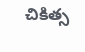చికిత్స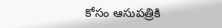కోసం ఆసుపత్రికి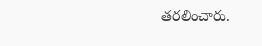తరలించారు.